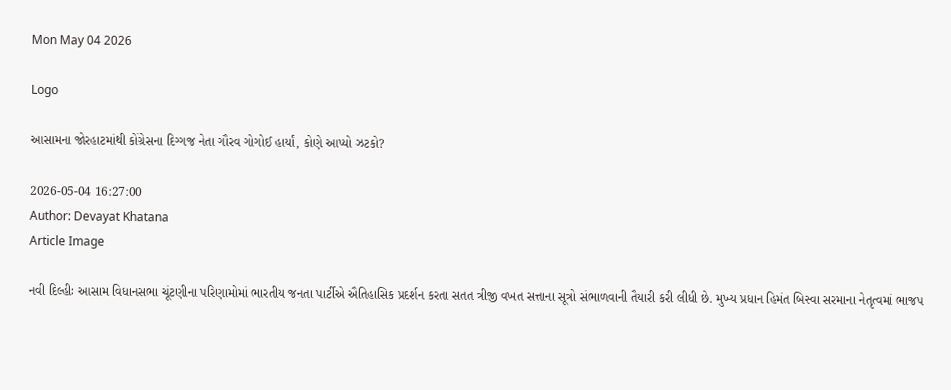Mon May 04 2026

Logo

આસામના જોરહાટમાંથી કોંગ્રેસના દિગ્ગજ નેતા ગૌરવ ગોગોઈ હાર્યાં, કોણે આપ્યો ઝટકો?

2026-05-04 16:27:00
Author: Devayat Khatana
Article Image

નવી દિલ્હીઃ આસામ વિધાનસભા ચૂંટણીના પરિણામોમાં ભારતીય જનતા પાર્ટીએ ઐતિહાસિક પ્રદર્શન કરતા સતત ત્રીજી વખત સત્તાના સૂત્રો સંભાળવાની તૈયારી કરી લીધી છે. મુખ્ય પ્રધાન હિમંત બિસ્વા સરમાના નેતૃત્વમાં ભાજપ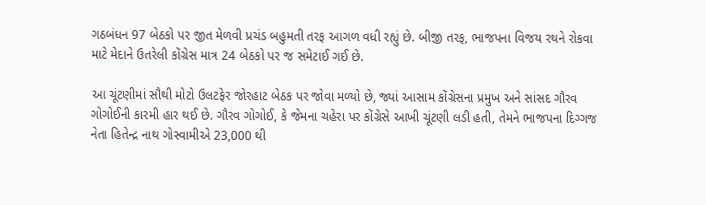ગઠબંધન 97 બેઠકો પર જીત મેળવી પ્રચંડ બહુમતી તરફ આગળ વધી રહ્યું છે. બીજી તરફ, ભાજપના વિજય રથને રોકવા માટે મેદાને ઉતરેલી કોંગ્રેસ માત્ર 24 બેઠકો પર જ સમેટાઈ ગઈ છે.

આ ચૂંટણીમાં સૌથી મોટો ઉલટફેર જોરહાટ બેઠક પર જોવા મળ્યો છે, જ્યાં આસામ કોંગ્રેસના પ્રમુખ અને સાંસદ ગૌરવ ગોગોઈની કારમી હાર થઈ છે. ગૌરવ ગોગોઈ, કે જેમના ચહેરા પર કોંગ્રેસે આખી ચૂંટણી લડી હતી, તેમને ભાજપના દિગ્ગજ નેતા હિતેન્દ્ર નાથ ગોસ્વામીએ 23,000 થી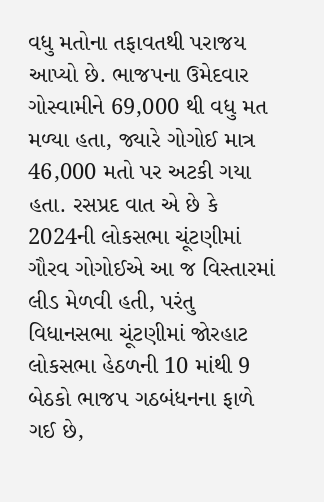વધુ મતોના તફાવતથી પરાજય આપ્યો છે. ભાજપના ઉમેદવાર ગોસ્વામીને 69,000 થી વધુ મત મળ્યા હતા, જ્યારે ગોગોઈ માત્ર 46,000 મતો પર અટકી ગયા હતા. રસપ્રદ વાત એ છે કે 2024ની લોકસભા ચૂંટણીમાં ગૌરવ ગોગોઈએ આ જ વિસ્તારમાં લીડ મેળવી હતી, પરંતુ વિધાનસભા ચૂંટણીમાં જોરહાટ લોકસભા હેઠળની 10 માંથી 9 બેઠકો ભાજપ ગઠબંધનના ફાળે ગઈ છે,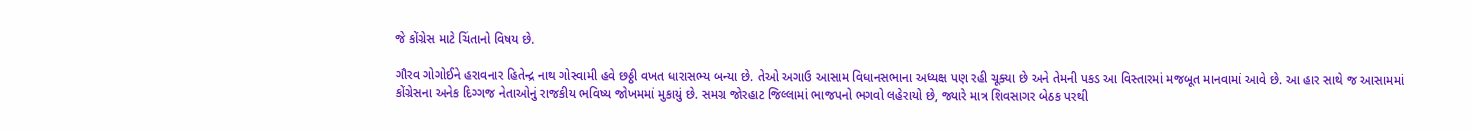જે કોંગ્રેસ માટે ચિંતાનો વિષય છે.

ગૌરવ ગોગોઈને હરાવનાર હિતેન્દ્ર નાથ ગોસ્વામી હવે છઠ્ઠી વખત ધારાસભ્ય બન્યા છે. તેઓ અગાઉ આસામ વિધાનસભાના અધ્યક્ષ પણ રહી ચૂક્યા છે અને તેમની પકડ આ વિસ્તારમાં મજબૂત માનવામાં આવે છે. આ હાર સાથે જ આસામમાં કોંગ્રેસના અનેક દિગ્ગજ નેતાઓનું રાજકીય ભવિષ્ય જોખમમાં મુકાયું છે. સમગ્ર જોરહાટ જિલ્લામાં ભાજપનો ભગવો લહેરાયો છે, જ્યારે માત્ર શિવસાગર બેઠક પરથી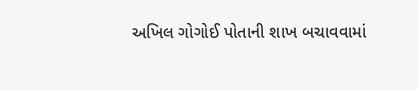અખિલ ગોગોઈ પોતાની શાખ બચાવવામાં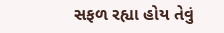સફળ રહ્યા હોય તેવું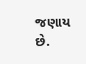જણાય છે.